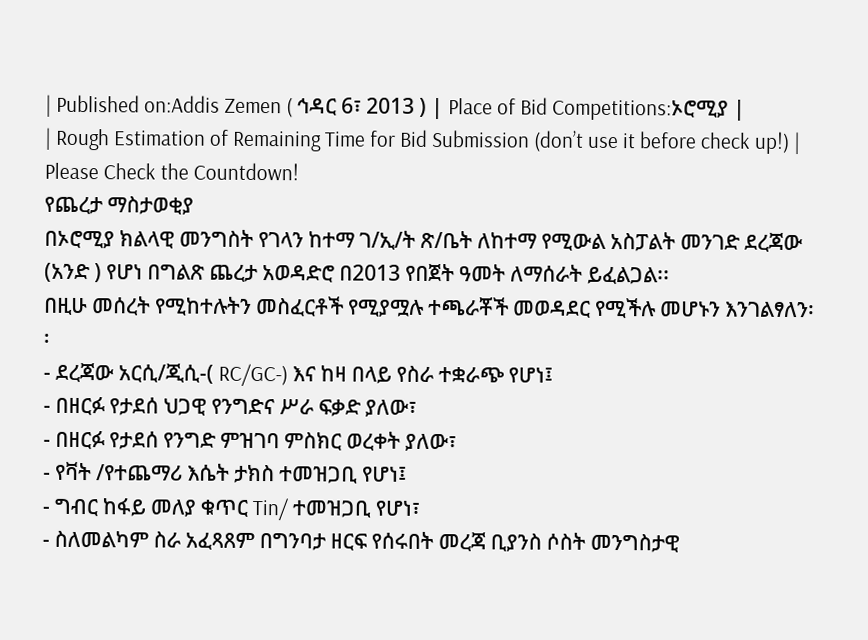| Published on:Addis Zemen ( ኅዳር 6፣ 2013 ) | Place of Bid Competitions:ኦሮሚያ |
| Rough Estimation of Remaining Time for Bid Submission (don’t use it before check up!) |
Please Check the Countdown!
የጨረታ ማስታወቂያ
በኦሮሚያ ክልላዊ መንግስት የገላን ከተማ ገ/ኢ/ት ጽ/ቤት ለከተማ የሚውል አስፓልት መንገድ ደረጃው (አንድ ) የሆነ በግልጽ ጨረታ አወዳድሮ በ2013 የበጀት ዓመት ለማሰራት ይፈልጋል፡፡
በዚሁ መሰረት የሚከተሉትን መስፈርቶች የሚያሟሉ ተጫራቾች መወዳደር የሚችሉ መሆኑን እንገልፃለን፡፡
- ደረጃው አርሲ/ጂሲ-( RC/GC-) እና ከዛ በላይ የስራ ተቋራጭ የሆነ፤
- በዘርፉ የታደሰ ህጋዊ የንግድና ሥራ ፍቃድ ያለው፣
- በዘርፉ የታደሰ የንግድ ምዝገባ ምስክር ወረቀት ያለው፣
- የቫት /የተጨማሪ እሴት ታክስ ተመዝጋቢ የሆነ፤
- ግብር ከፋይ መለያ ቁጥር Tin/ ተመዝጋቢ የሆነ፣
- ስለመልካም ስራ አፈጻጸም በግንባታ ዘርፍ የሰሩበት መረጃ ቢያንስ ሶስት መንግስታዊ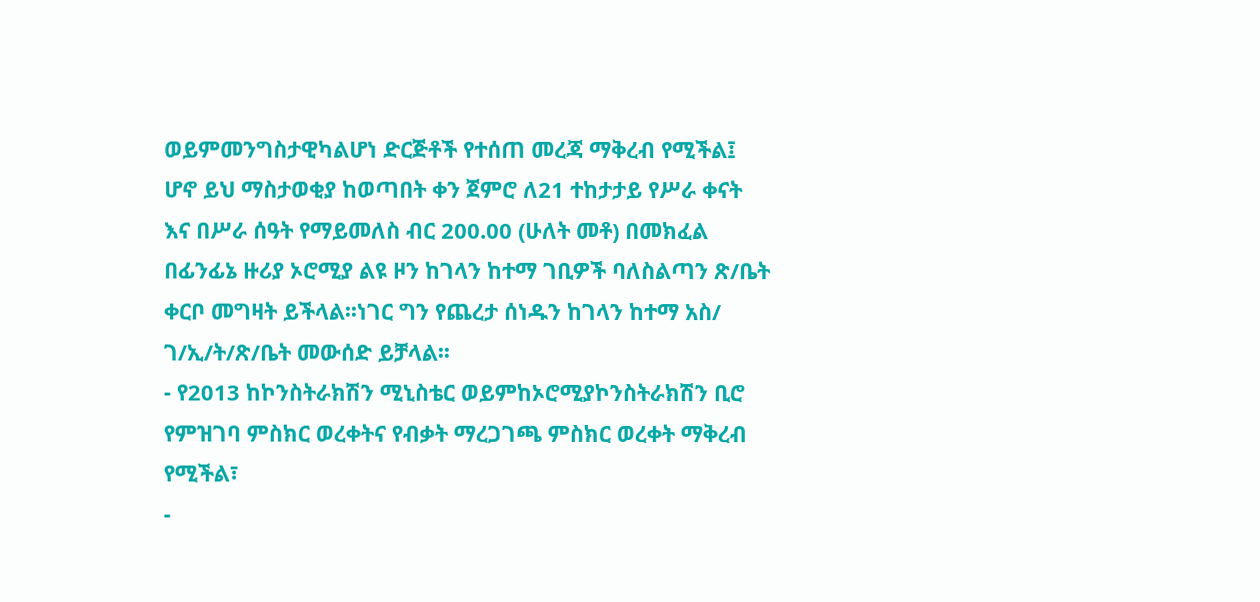ወይምመንግስታዊካልሆነ ድርጅቶች የተሰጠ መረጃ ማቅረብ የሚችል፤ ሆኖ ይህ ማስታወቂያ ከወጣበት ቀን ጀምሮ ለ21 ተከታታይ የሥራ ቀናት እና በሥራ ሰዓት የማይመለስ ብር 200.00 (ሁለት መቶ) በመክፈል በፊንፊኔ ዙሪያ ኦሮሚያ ልዩ ዞን ከገላን ከተማ ገቢዎች ባለስልጣን ጽ/ቤት ቀርቦ መግዛት ይችላል፡፡ነገር ግን የጨረታ ሰነዱን ከገላን ከተማ አስ/ ገ/ኢ/ት/ጽ/ቤት መውሰድ ይቻላል፡፡
- የ2013 ከኮንስትራክሽን ሚኒስቴር ወይምከኦሮሚያኮንስትራክሽን ቢሮ የምዝገባ ምስክር ወረቀትና የብቃት ማረጋገጫ ምስክር ወረቀት ማቅረብ የሚችል፣
-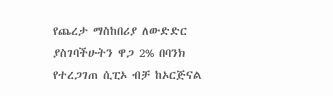የጨረታ ማስከበሪያ ለውድድር ያስገባችሁትን ዋጋ 2% በባንክ የተረጋገጠ ሲፒኦ ብቻ ከኦርጅናል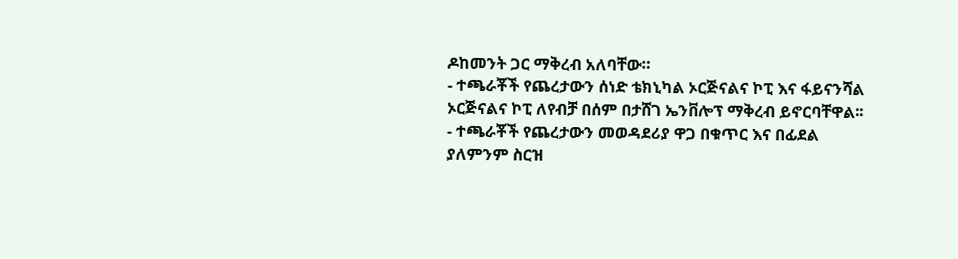ዶከመንት ጋር ማቅረብ አለባቸው።
- ተጫራቾች የጨረታውን ሰነድ ቴክኒካል ኦርጅናልና ኮፒ እና ፋይናንሻል ኦርጅናልና ኮፒ ለየብቻ በሰም በታሸገ ኤንቨሎፕ ማቅረብ ይኖርባቸዋል፡፡
- ተጫራቾች የጨረታውን መወዳደሪያ ዋጋ በቁጥር እና በፊደል ያለምንም ስርዝ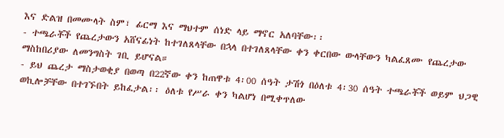እና ድልዝ በመሙላት ስም፣ ፊርማ እና ማህተም ሰነድ ላይ ማኖር አለባቸው፡፡
- ተጫራቾች የጨረታውን አሸናፊነት ከተገለጸላቸው በኋላ በተገለጸላቸው ቀን ቀርበው ውላቸውን ካልፈጸሙ የጨረታው ማስከበሪያው ለመንግስት ገቢ ይሆናል።
- ይህ ጨረታ ማስታወቂያ በወጣ በ22ኛው ቀን ከጠዋቱ 4፡00 ሰዓት ታሽጎ በዕለቱ 4፡30 ሰዓት ተጫራቾች ወይም ህጋዊ ወኪሎቻቸው በተገኙበት ይከፈታል፡፡ ዕለቱ የሥራ ቀን ካልሆነ በሚቀጥለው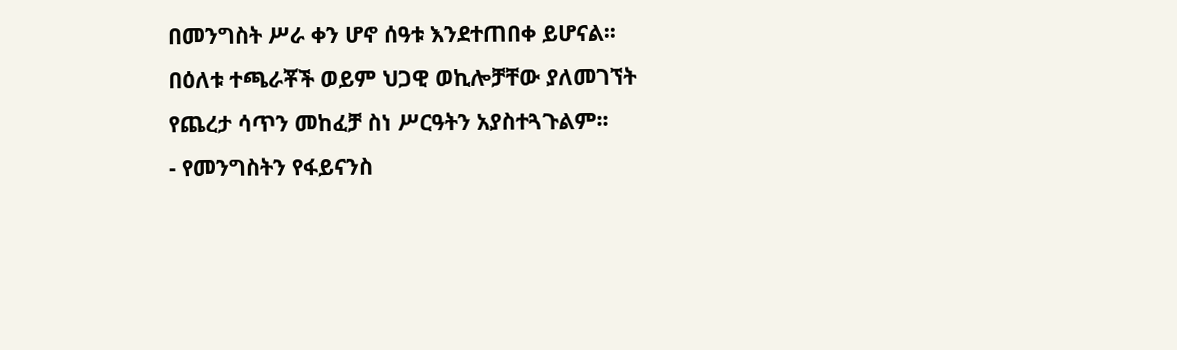በመንግስት ሥራ ቀን ሆኖ ሰዓቱ እንደተጠበቀ ይሆናል፡፡ በዕለቱ ተጫራቾች ወይም ህጋዊ ወኪሎቻቸው ያለመገኘት የጨረታ ሳጥን መከፈቻ ስነ ሥርዓትን አያስተጓጉልም፡፡
- የመንግስትን የፋይናንስ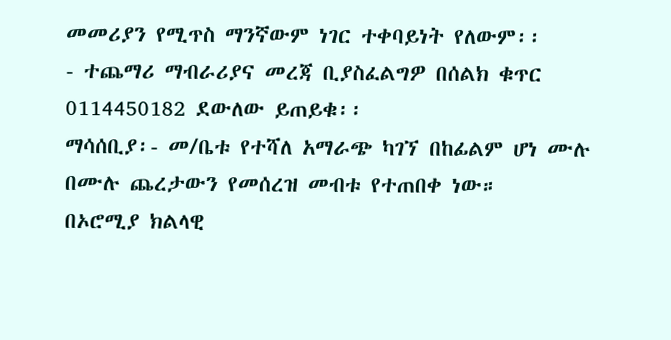መመሪያን የሚጥስ ማንኛውም ነገር ተቀባይነት የለውም፡፡
- ተጨማሪ ማብራሪያና መረጃ ቢያስፈልግዎ በሰልክ ቁጥር 0114450182 ደውለው ይጠይቁ፡፡
ማሳሰቢያ፡- መ/ቤቱ የተሻለ አማራጭ ካገኘ በከፊልም ሆነ ሙሉ በሙሉ ጨረታውን የመሰረዝ መብቱ የተጠበቀ ነው።
በኦሮሚያ ክልላዊ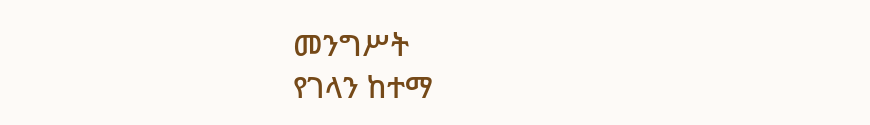መንግሥት
የገላን ከተማ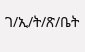ገ/ኢ/ት/ጽ/ቤት